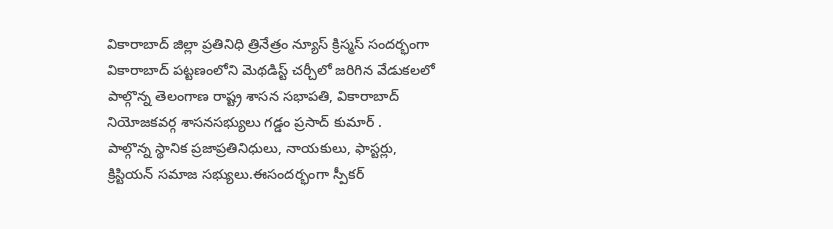వికారాబాద్ జిల్లా ప్రతినిధి త్రినేత్రం న్యూస్ క్రిస్మస్ సందర్భంగా వికారాబాద్ పట్టణంలోని మెథడిస్ట్ చర్చీలో జరిగిన వేడుకలలో పాల్గొన్న తెలంగాణ రాష్ట్ర శాసన సభాపతి, వికారాబాద్ నియోజకవర్గ శాసనసభ్యులు గడ్డం ప్రసాద్ కుమార్ .
పాల్గొన్న స్థానిక ప్రజాప్రతినిధులు, నాయకులు, ఫాస్టర్లు, క్రిస్టియన్ సమాజ సభ్యులు.ఈసందర్భంగా స్పీకర్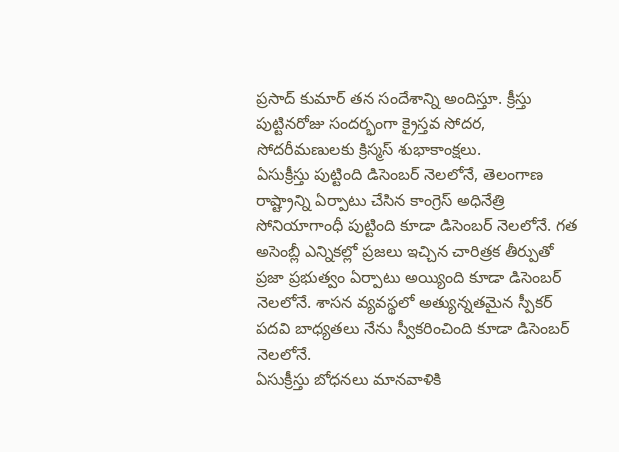ప్రసాద్ కుమార్ తన సందేశాన్ని అందిస్తూ. క్రీస్తు పుట్టినరోజు సందర్భంగా క్రైస్తవ సోదర, సోదరీమణులకు క్రిస్మస్ శుభాకాంక్షలు.
ఏసుక్రీస్తు పుట్టింది డిసెంబర్ నెలలోనే, తెలంగాణ రాష్ట్రాన్ని ఏర్పాటు చేసిన కాంగ్రెస్ అధినేత్రి సోనియాగాంధీ పుట్టింది కూడా డిసెంబర్ నెలలోనే. గత అసెంబ్లీ ఎన్నికల్లో ప్రజలు ఇచ్చిన చారిత్రక తీర్పుతో ప్రజా ప్రభుత్వం ఏర్పాటు అయ్యింది కూడా డిసెంబర్ నెలలోనే. శాసన వ్యవస్థలో అత్యున్నతమైన స్పీకర్ పదవి బాధ్యతలు నేను స్వీకరించింది కూడా డిసెంబర్ నెలలోనే.
ఏసుక్రీస్తు బోధనలు మానవాళికి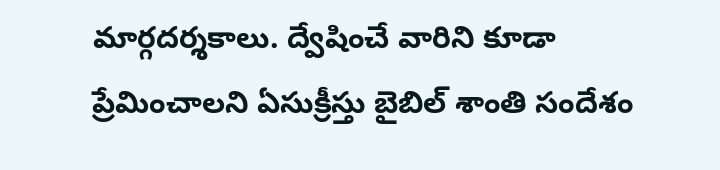మార్గదర్శకాలు. ద్వేషించే వారిని కూడా ప్రేమించాలని ఏసుక్రీస్తు బైబిల్ శాంతి సందేశం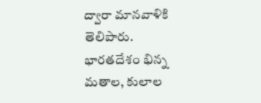ద్వారా మానవాళికి తెలిపారు.
భారతదేశం భిన్న మతాల, కులాల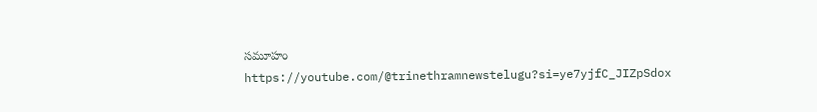సమూహం
https://youtube.com/@trinethramnewstelugu?si=ye7yjfC_JIZpSdox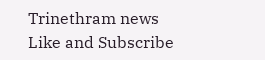Trinethram news
Like and Subscribe